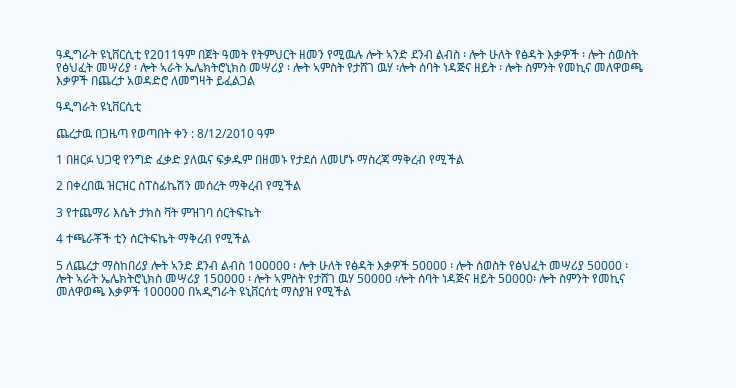ዓዲግራት ዩኒቨርሲቲ የ2011ዓም በጀት ዓመት የትምህርት ዘመን የሚዉሉ ሎት ኣንድ ደንብ ልብስ ፡ ሎት ሁለት የፅዳት እቃዎች ፡ ሎት ሰወስት የፅህፈት መሣሪያ ፡ ሎት ኣራት ኤሌክትሮኒክስ መሣሪያ ፡ ሎት ኣምስት የታሸገ ዉሃ ፡ሎት ሰባት ነዳጅና ዘይት ፡ ሎት ስምንት የመኪና መለዋወጫ እቃዎች በጨረታ አወዳድሮ ለመግዛት ይፈልጋል

ዓዲግራት ዩኒቨርሲቲ

ጨረታዉ በጋዜጣ የወጣበት ቀን : 8/12/2010 ዓም

1 በዘርፉ ህጋዊ የንግድ ፈቃድ ያለዉና ፍቃዱም በዘመኑ የታደሰ ለመሆኑ ማስረጃ ማቅረብ የሚችል

2 በቀረበዉ ዝርዝር ስፐስፊኬሽን መሰረት ማቅረብ የሚችል

3 የተጨማሪ እሴት ታክስ ቫት ምዝገባ ሰርትፍኬት

4 ተጫራቾች ቲን ሰርትፍኬት ማቅረብ የሚችል

5 ለጨረታ ማስከበሪያ ሎት ኣንድ ደንብ ልብስ 100000 ፡ ሎት ሁለት የፅዳት እቃዎች 50000 ፡ ሎት ሰወስት የፅህፈት መሣሪያ 50000 ፡ ሎት ኣራት ኤሌክትሮኒክስ መሣሪያ 150000 ፡ ሎት ኣምስት የታሸገ ዉሃ 50000 ፡ሎት ሰባት ነዳጅና ዘይት 50000፡ ሎት ስምንት የመኪና መለዋወጫ እቃዎች 100000 በኣዲግራት ዩኒቨርሰቲ ማስያዝ የሚችል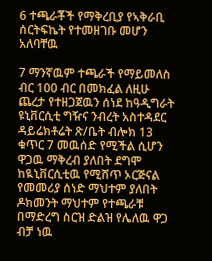6 ተጫራቾች የማቅረቢያ የኣቅራቢ ሰርትፍኬት የተመዘገቡ መሆን አለባቸዉ

7 ማንኛዉም ተጫራች የማይመለስ ብር 100 ብር በመክፈል ለዚሁ ጨረታ የተዘጋጀዉን ሰነደ ከዓዲግራት ዩኒቨርሲቲ ግዥና ንብረት አስተዳደር ዳይሬክቶሬት ጽ/ቤት ብሎክ 13 ቁጥር 7 መዉሰድ የሚችል ሲሆን ዋጋዉ ማቅረብ ያለበት ደግሞ ከዪኒቨርሲቲዉ የሚሸጥ ኦርጅናል የመመሪያ ሰነድ ማህተም ያለበት ዶክመንት ማህተም የተጫራቹ በማድረግ ስርዝ ድልዝ የሌለዉ ዋጋ ብቻ ነዉ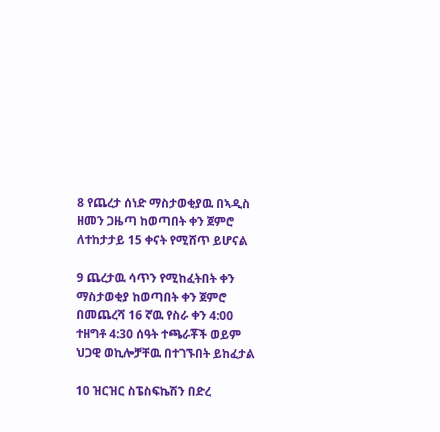8 የጨረታ ሰነድ ማስታወቂያዉ በኣዲስ ዘመን ጋዜጣ ከወጣበት ቀን ጀምሮ ለተከታታይ 15 ቀናት የሚሸጥ ይሆናል

9 ጨረታዉ ሳጥን የሚከፈትበት ቀን ማስታወቂያ ከወጣበት ቀን ጀምሮ በመጨረሻ 16 ኛዉ የስራ ቀን 4:00 ተዘግቶ 4:30 ሰዓት ተጫራቾች ወይም ህጋዊ ወኪሎቻቸዉ በተገኙበት ይከፈታል

10 ዝርዝር ስፔስፍኬሽን በድረ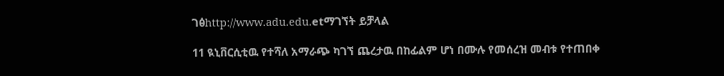ገፅhttp://www.adu.edu.etማገኘት ይቻላል

11 ዪኒቨርሲቲዉ የተሻለ አማራጭ ካገኘ ጨረታዉ በከፊልም ሆነ በሙሉ የመሰረዝ መብቱ የተጠበቀ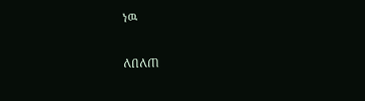ነዉ

ለበለጠ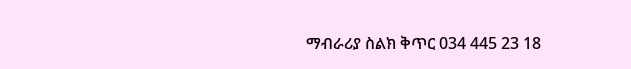ማብራሪያ ስልክ ቅጥር 034 445 23 18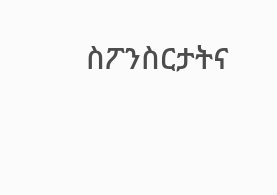ስፖንስርታትና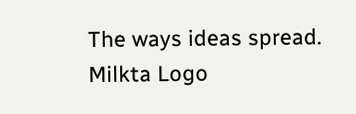The ways ideas spread.
Milkta Logo